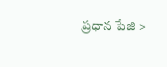ప్రధాన పేజి >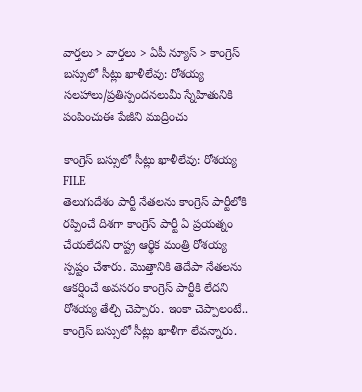వార్తలు > వార్తలు > ఏపీ న్యూస్ > కాంగ్రెస్ బస్సులో సీట్లు ఖాళీలేవు: రోశయ్య
సలహాలు/ప్రతిస్పందనలుమీ స్నేహితునికి పంపించుఈ పేజీని ముద్రించు

కాంగ్రెస్ బస్సులో సీట్లు ఖాళీలేవు: రోశయ్య
FILE
తెలుగుదేశం పార్టీ నేతలను కాంగ్రెస్ పార్టీలోకి రప్పించే దిశగా కాంగ్రెస్ పార్టీ ఏ ప్రయత్నం చేయలేదని రాష్ట్ర ఆర్థిక మంత్రి రోశయ్య స్పష్టం చేశారు. మొత్తానికి తెదేపా నేతలను ఆకర్షించే అవసరం కాంగ్రెస్ పార్టీకి లేదని రోశయ్య తేల్చి చెప్పారు. ఇంకా చెప్పాలంటే.. కాంగ్రెస్ బస్సులో సీట్లు ఖాళీగా లేవన్నారు.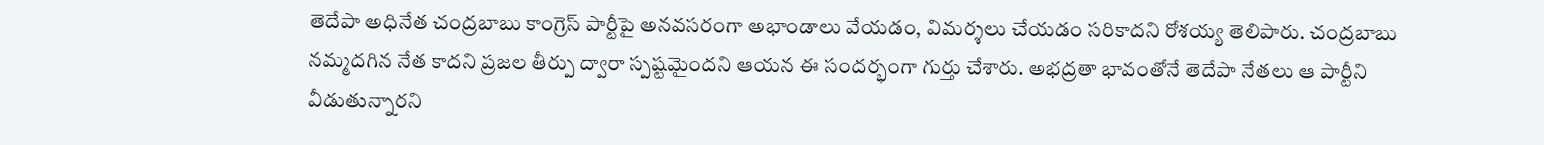తెదేపా అధినేత చంద్రబాబు కాంగ్రెస్ పార్టీపై అనవసరంగా అభాండాలు వేయడం, విమర్శలు చేయడం సరికాదని రోశయ్య తెలిపారు. చంద్రబాబు నమ్మదగిన నేత కాదని ప్రజల తీర్పు ద్వారా స్పష్టమైందని ఆయన ఈ సందర్భంగా గుర్తు చేశారు. అభద్రతా భావంతోనే తెదేపా నేతలు ఆ పార్టీని వీడుతున్నారని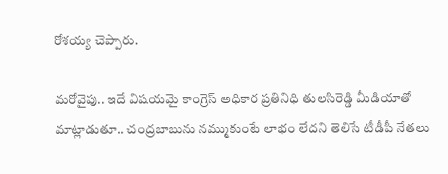రోశయ్య చెప్పారు.

మరోవైపు.. ఇదే విషయమై కాంగ్రెస్ అధికార ప్రతినిధి తులసిరెడ్డి మీడియాతో మాట్లాడుతూ.. చంద్రబాబును నమ్ముకుంటే లాభం లేదని తెలిసే టీడీపీ నేతలు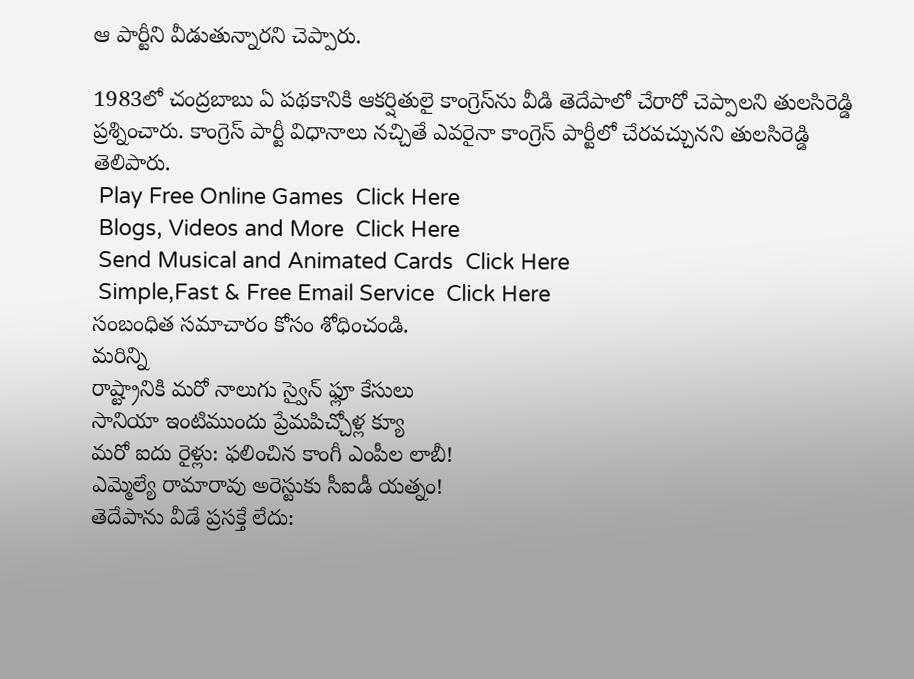ఆ పార్టీని వీడుతున్నారని చెప్పారు.

1983లో చంద్రబాబు ఏ పథకానికి ఆకర్షితులై కాంగ్రెస్‌ను వీడి తెదేపాలో చేరారో చెప్పాలని తులసిరెడ్డి ప్రశ్నించారు. కాంగ్రెస్ పార్టీ విధానాలు నచ్చితే ఎవరైనా కాంగ్రెస్ పార్టీలో చేరవచ్చునని తులసిరెడ్డి తెలిపారు.
 Play Free Online Games  Click Here
 Blogs, Videos and More  Click Here
 Send Musical and Animated Cards  Click Here
 Simple,Fast & Free Email Service  Click Here
సంబంధిత సమాచారం కోసం శోధించండి.
మరిన్ని
రాష్ట్రానికి మరో నాలుగు స్వైన్ ఫ్లూ కేసులు
సానియా ఇంటిముందు ప్రేమపిచ్చోళ్ల క్యూ
మరో ఐదు రైళ్లు: ఫలించిన కాంగీ ఎంపీల లాబీ!
ఎమ్మెల్యే రామారావు అరెస్టుకు సీఐడీ యత్నం!
తెదేపాను వీడే ప్రసక్తే లేదు: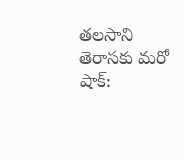తలసాని
తెరాసకు మరో షాక్: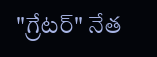"గ్రేటర్" నేత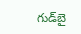గుడ్‌బై